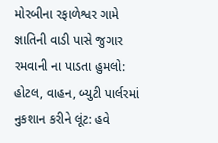મોરબીના રફાળેશ્વર ગામે જ્ઞાતિની વાડી પાસે જુગાર રમવાની ના પાડતા હુમલો: હોટલ, વાહન, બ્યુટી પાર્લરમાં નુકશાન કરીને લૂંટ: હવે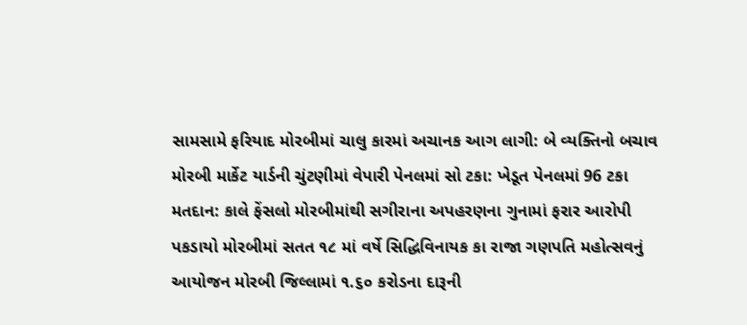સામસામે ફરિયાદ મોરબીમાં ચાલુ કારમાં અચાનક આગ લાગી: બે વ્યક્તિનો બચાવ મોરબી માર્કેટ યાર્ડની ચુંટણીમાં વેપારી પેનલમાં સો ટકા: ખેડૂત પેનલમાં 96 ટકા મતદાન: કાલે ફેંસલો મોરબીમાંથી સગીરાના અપહરણના ગુનામાં ફરાર આરોપી પકડાયો મોરબીમાં સતત ૧૮ માં વર્ષે સિદ્ધિવિનાયક કા રાજા ગણપતિ મહોત્સવનું આયોજન મોરબી જિલ્લામાં ૧.૬૦ કરોડના દારૂની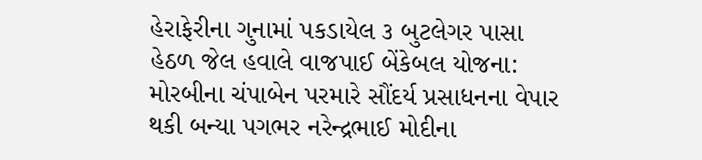હેરાફેરીના ગુનામાં પકડાયેલ ૩ બુટલેગર પાસા હેઠળ જેલ હવાલે વાજપાઈ બેંકેબલ યોજના: મોરબીના ચંપાબેન પરમારે સૌંદર્ય પ્રસાધનના વેપાર થકી બન્યા પગભર નરેન્દ્રભાઈ મોદીના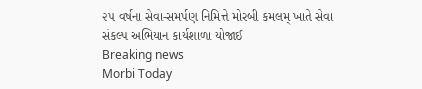૨૫ વર્ષના સેવા-સમર્પણ નિમિત્તે મોરબી કમલમ્ ખાતે સેવા સંકલ્પ અભિયાન કાર્યશાળા યોજાઈ
Breaking news
Morbi Today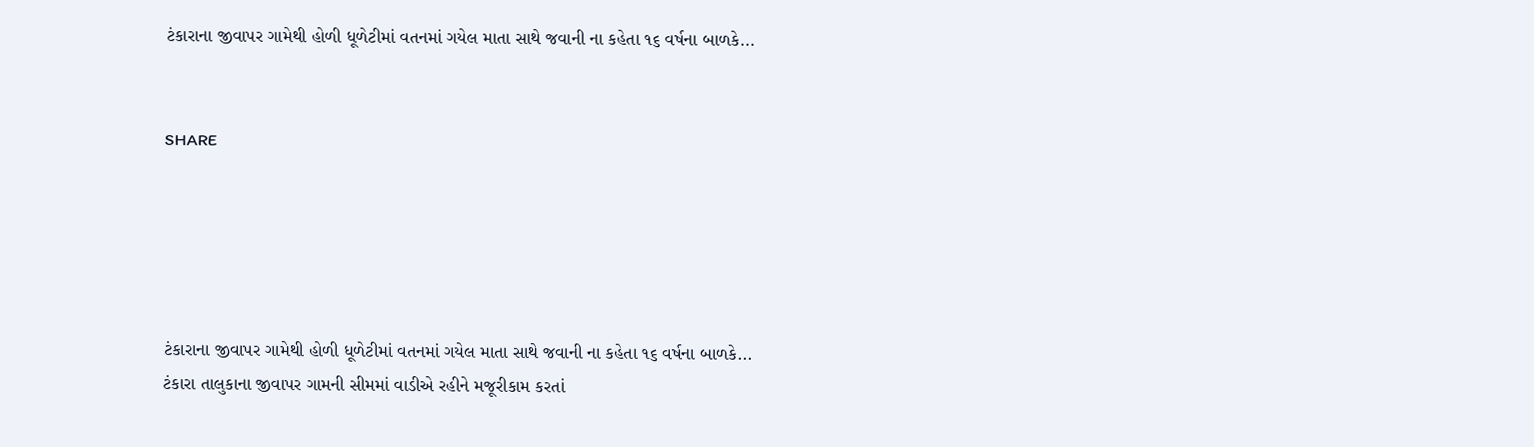ટંકારાના જીવાપર ગામેથી હોળી ધૂળેટીમાં વતનમાં ગયેલ માતા સાથે જવાની ના કહેતા ૧૬ વર્ષના બાળકે...


SHARE





ટંકારાના જીવાપર ગામેથી હોળી ધૂળેટીમાં વતનમાં ગયેલ માતા સાથે જવાની ના કહેતા ૧૬ વર્ષના બાળકે...
ટંકારા તાલુકાના જીવાપર ગામની સીમમાં વાડીએ રહીને મજૂરીકામ કરતાં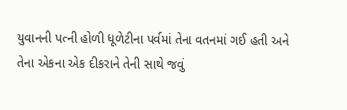યુવાનની પત્ની હોળી ધૂળેટીના પર્વમાં તેના વતનમાં ગઈ હતી અને તેના એકના એક દીકરાને તેની સાથે જવું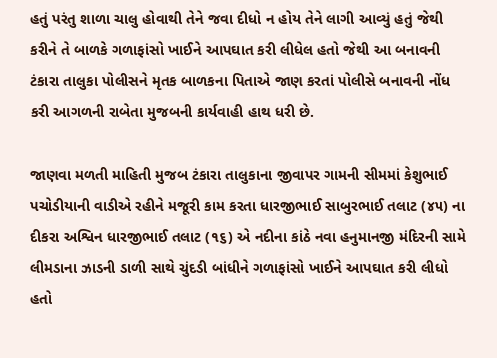હતું પરંતુ શાળા ચાલુ હોવાથી તેને જવા દીધો ન હોય તેને લાગી આવ્યું હતું જેથી કરીને તે બાળકે ગળાફાંસો ખાઈને આપઘાત કરી લીધેલ હતો જેથી આ બનાવની ટંકારા તાલુકા પોલીસને મૃતક બાળકના પિતાએ જાણ કરતાં પોલીસે બનાવની નોંધ કરી આગળની રાબેતા મુજબની કાર્યવાહી હાથ ધરી છે.

જાણવા મળતી માહિતી મુજબ ટંકારા તાલુકાના જીવાપર ગામની સીમમાં કેશુભાઈ પચોડીયાની વાડીએ રહીને મજૂરી કામ કરતા ધારજીભાઈ સાબુરભાઈ તલાટ (૪૫) ના દીકરા અશ્વિન ધારજીભાઈ તલાટ (૧૬) એ નદીના કાંઠે નવા હનુમાનજી મંદિરની સામે લીમડાના ઝાડની ડાળી સાથે ચુંદડી બાંધીને ગળાફાંસો ખાઈને આપઘાત કરી લીધો હતો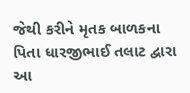જેથી કરીને મૃતક બાળકના પિતા ધારજીભાઈ તલાટ દ્વારા આ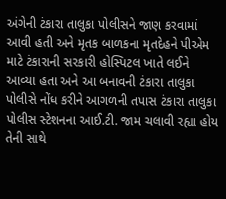અંગેની ટંકારા તાલુકા પોલીસને જાણ કરવામાં આવી હતી અને મૃતક બાળકના મૃતદેહને પીએમ માટે ટંકારાની સરકારી હોસ્પિટલ ખાતે લઈને આવ્યા હતા અને આ બનાવની ટંકારા તાલુકા પોલીસે નોંધ કરીને આગળની તપાસ ટંકારા તાલુકા પોલીસ સ્ટેશનના આઈ.ટી. જામ ચલાવી રહ્યા હોય તેની સાથે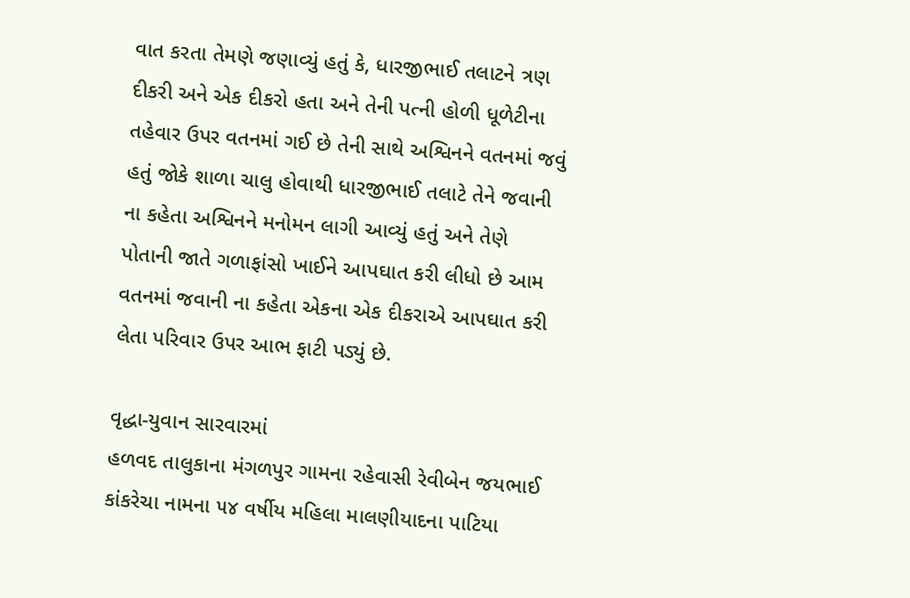વાત કરતા તેમણે જણાવ્યું હતું કે, ધારજીભાઈ તલાટને ત્રણ દીકરી અને એક દીકરો હતા અને તેની પત્ની હોળી ધૂળેટીના તહેવાર ઉપર વતનમાં ગઈ છે તેની સાથે અશ્વિનને વતનમાં જવું હતું જોકે શાળા ચાલુ હોવાથી ધારજીભાઈ તલાટે તેને જવાની ના કહેતા અશ્વિનને મનોમન લાગી આવ્યું હતું અને તેણે પોતાની જાતે ગળાફાંસો ખાઈને આપઘાત કરી લીધો છે આમ વતનમાં જવાની ના કહેતા એકના એક દીકરાએ આપઘાત કરી લેતા પરિવાર ઉપર આભ ફાટી પડ્યું છે.

વૃદ્ધા-યુવાન સારવારમાં
હળવદ તાલુકાના મંગળપુર ગામના રહેવાસી રેવીબેન જયભાઈ કાંકરેચા નામના ૫૪ વર્ષીય મહિલા માલણીયાદના પાટિયા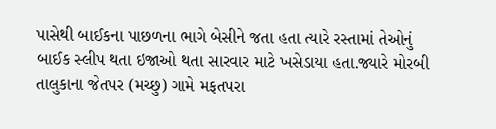પાસેથી બાઈકના પાછળના ભાગે બેસીને જતા હતા ત્યારે રસ્તામાં તેઓનું બાઈક સ્લીપ થતા ઇજાઓ થતા સારવાર માટે ખસેડાયા હતા.જ્યારે મોરબી તાલુકાના જેતપર (મચ્છુ) ગામે મફતપરા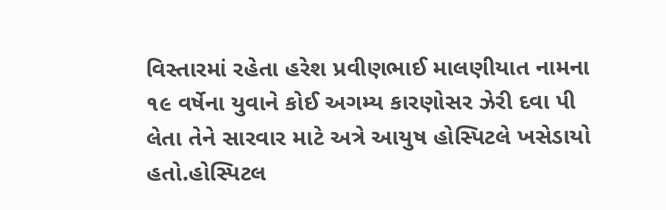વિસ્તારમાં રહેતા હરેશ પ્રવીણભાઈ માલણીયાત નામના ૧૯ વર્ષેના યુવાને કોઈ અગમ્ય કારણોસર ઝેરી દવા પી લેતા તેને સારવાર માટે અત્રે આયુષ હોસ્પિટલે ખસેડાયો હતો.હોસ્પિટલ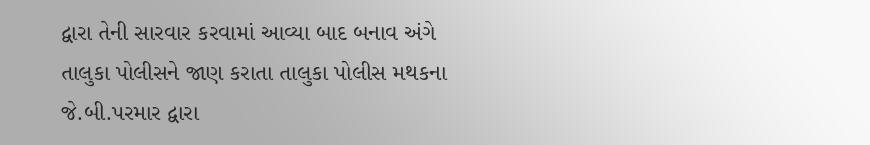દ્વારા તેની સારવાર કરવામાં આવ્યા બાદ બનાવ અંગે તાલુકા પોલીસને જાણ કરાતા તાલુકા પોલીસ મથકના જે.બી.પરમાર દ્વારા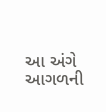આ અંગે આગળની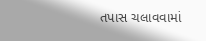તપાસ ચલાવવામાં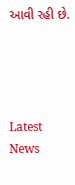આવી રહી છે.




Latest News